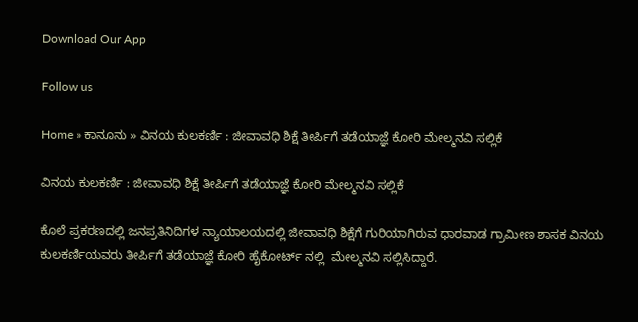Download Our App

Follow us

Home » ಕಾನೂನು » ವಿನಯ ಕುಲಕರ್ಣಿ : ಜೀವಾವಧಿ ಶಿಕ್ಷೆ ತೀರ್ಪಿಗೆ ತಡೆಯಾಜ್ಞೆ ಕೋರಿ ಮೇಲ್ಮನವಿ ಸಲ್ಲಿಕೆ

ವಿನಯ ಕುಲಕರ್ಣಿ : ಜೀವಾವಧಿ ಶಿಕ್ಷೆ ತೀರ್ಪಿಗೆ ತಡೆಯಾಜ್ಞೆ ಕೋರಿ ಮೇಲ್ಮನವಿ ಸಲ್ಲಿಕೆ

ಕೊಲೆ ಪ್ರಕರಣದಲ್ಲಿ ಜನಪ್ರತಿನಿದಿಗಳ ನ್ಯಾಯಾಲಯದಲ್ಲಿ ಜೀವಾವಧಿ ಶಿಕ್ಷೆಗೆ ಗುರಿಯಾಗಿರುವ ಧಾರವಾಡ ಗ್ರಾಮೀಣ ಶಾಸಕ ವಿನಯ ಕುಲಕರ್ಣಿಯವರು ತೀರ್ಪಿಗೆ ತಡೆಯಾಜ್ಞೆ ಕೋರಿ ಹೈಕೋರ್ಟ್ ನಲ್ಲಿ  ಮೇಲ್ಮನವಿ ಸಲ್ಲಿಸಿದ್ದಾರೆ.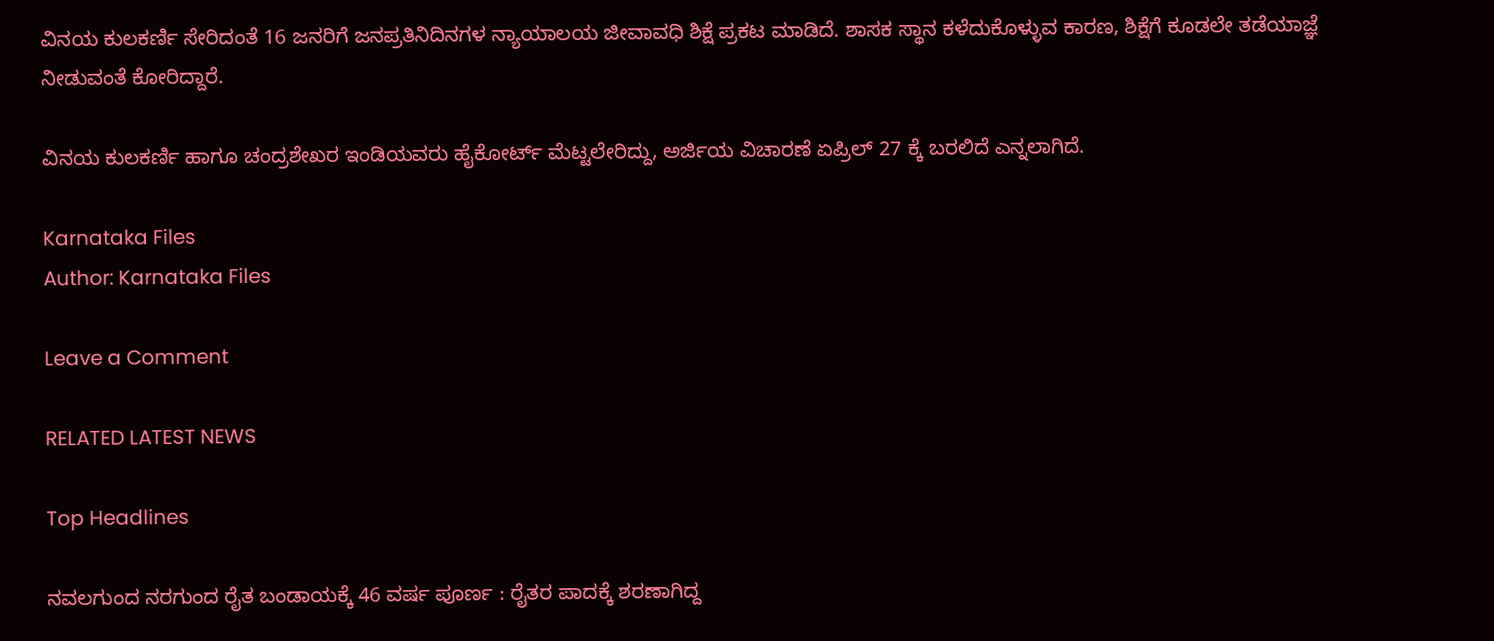ವಿನಯ ಕುಲಕರ್ಣಿ ಸೇರಿದಂತೆ 16 ಜನರಿಗೆ ಜನಪ್ರತಿನಿದಿನಗಳ ನ್ಯಾಯಾಲಯ ಜೀವಾವಧಿ ಶಿಕ್ಷೆ ಪ್ರಕಟ ಮಾಡಿದೆ. ಶಾಸಕ ಸ್ಥಾನ ಕಳೆದುಕೊಳ್ಳುವ ಕಾರಣ, ಶಿಕ್ಷೆಗೆ ಕೂಡಲೇ ತಡೆಯಾಜ್ಞೆ ನೀಡುವಂತೆ ಕೋರಿದ್ದಾರೆ.

ವಿನಯ ಕುಲಕರ್ಣಿ ಹಾಗೂ ಚಂದ್ರಶೇಖರ ಇಂಡಿಯವರು ಹೈಕೋರ್ಟ್ ಮೆಟ್ಟಲೇರಿದ್ದು, ಅರ್ಜಿಯ ವಿಚಾರಣೆ ಏಪ್ರಿಲ್ 27 ಕ್ಕೆ ಬರಲಿದೆ ಎನ್ನಲಾಗಿದೆ.

Karnataka Files
Author: Karnataka Files

Leave a Comment

RELATED LATEST NEWS

Top Headlines

ನವಲಗುಂದ ನರಗುಂದ ರೈತ ಬಂಡಾಯಕ್ಕೆ 46 ವರ್ಷ ಪೂರ್ಣ : ರೈತರ ಪಾದಕ್ಕೆ ಶರಣಾಗಿದ್ದ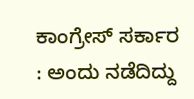ಕಾಂಗ್ರೇಸ್ ಸರ್ಕಾರ : ಅಂದು ನಡೆದಿದ್ದು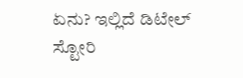ಏನು? ಇಲ್ಲಿದೆ ಡಿಟೇಲ್ ಸ್ಟೋರಿ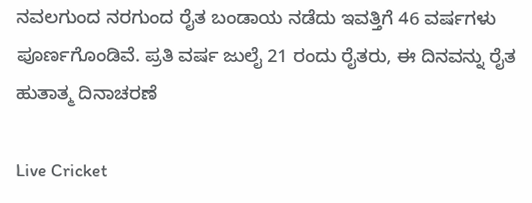ನವಲಗುಂದ ನರಗುಂದ ರೈತ ಬಂಡಾಯ ನಡೆದು ಇವತ್ತಿಗೆ 46 ವರ್ಷಗಳು ಪೂರ್ಣಗೊಂಡಿವೆ. ಪ್ರತಿ ವರ್ಷ ಜುಲೈ 21 ರಂದು ರೈತರು, ಈ ದಿನವನ್ನು ರೈತ ಹುತಾತ್ಮ ದಿನಾಚರಣೆ

Live Cricket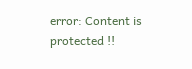error: Content is protected !!